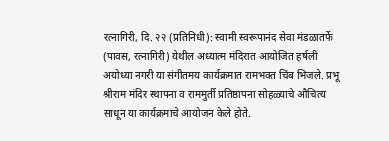रत्नागिरी, दि. २२ (प्रतिनिधी): स्वामी स्वरूपानंद सेवा मंडळातर्फे (पावस, रत्नागिरी) येथील अध्यात्म मंदिरात आयोजित हर्षली अयोध्या नगरी या संगीतमय कार्यक्रमात रामभक्त चिंब भिजले. प्रभू श्रीराम मंदिर स्थापना व राममुर्ती प्रतिष्ठापना सोहळ्याचे औचित्य साधून या कार्यक्रमाचे आयोजन केले होते.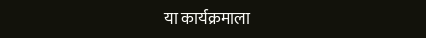या कार्यक्रमाला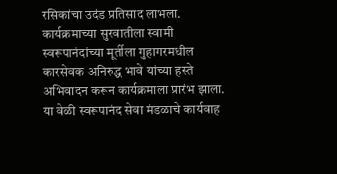रसिकांचा उदंड प्रतिसाद लाभला.
कार्यक्रमाच्या सुरवातीला स्वामी स्वरूपानंदांच्या मूर्तीला गुहागरमधील कारसेवक अनिरुद्ध भावे यांच्या हस्ते अभिवादन करून कार्यक्रमाला प्रारंभ झाला. या वेळी स्वरूपानंद सेवा मंडळाचे कार्यवाह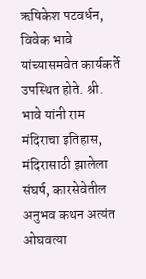ऋषिकेश पटवर्धन, विवेक भावे यांच्यासमवेत कार्यकर्ते उपस्थित होते. श्री. भावे यांनी राम मंदिराचा इतिहास, मंदिरासाठी झालेला संघर्ष, कारसेवेतील अनुभव कथन अत्यंत ओघवत्या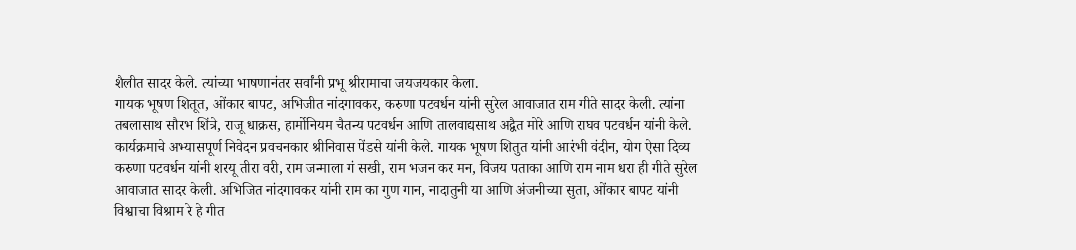शैलीत सादर केले. त्यांच्या भाषणानंतर सर्वांनी प्रभू श्रीरामाचा जयजयकार केला.
गायक भूषण शितूत, ओंकार बापट, अभिजीत नांदगावकर, करुणा पटवर्धन यांनी सुरेल आवाजात राम गीते सादर केली. त्यांना तबलासाथ सौरभ शिंत्रे, राजू धाक्रस, हार्मोनियम चैतन्य पटवर्धन आणि तालवाद्यसाथ अद्वैत मोरे आणि राघव पटवर्धन यांनी केले. कार्यक्रमाचे अभ्यासपूर्ण निवेदन प्रवचनकार श्रीनिवास पेंडसे यांनी केले. गायक भूषण शितुत यांनी आरंभी वंदीन, योग ऐसा दिव्य करुणा पटवर्धन यांनी शरयू तीरा वरी, राम जन्माला गं सखी, राम भजन कर मन, विजय पताका आणि राम नाम धरा ही गीते सुरेल आवाजात सादर केली. अभिजित नांदगावकर यांनी राम का गुण गान, नादातुनी या आणि अंजनीच्या सुता, ओंकार बापट यांनी विश्वाचा विश्राम रे हे गीत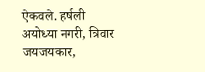ऐकवले. हर्षली अयोध्या नगरी, त्रिवार जयजयकार,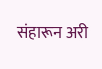संहारून अरी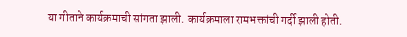या गीताने कार्यक्रमाची सांगता झाली. कार्यक्रमाला रामभक्तांची गर्दी झाली होती.